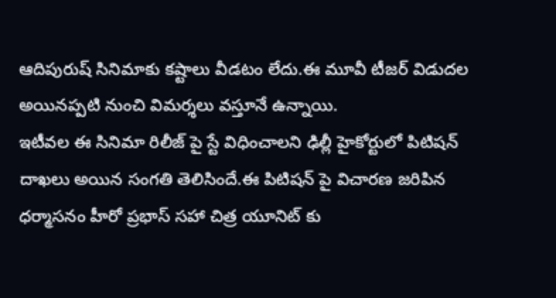ఆదిపురుష్ సినిమాకు కష్టాలు వీడటం లేదు.ఈ మూవీ టీజర్ విడుదల అయినప్పటి నుంచి విమర్శలు వస్తూనే ఉన్నాయి.
ఇటీవల ఈ సినిమా రిలీజ్ పై స్టే విధించాలని ఢిల్లీ హైకోర్టులో పిటిషన్ దాఖలు అయిన సంగతి తెలిసిందే.ఈ పిటిషన్ పై విచారణ జరిపిన ధర్మాసనం హీరో ప్రభాస్ సహా చిత్ర యూనిట్ కు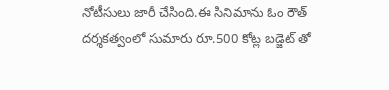నోటీసులు జారీ చేసింది.ఈ సినిమాను ఓం రౌత్ దర్శకత్వంలో సుమారు రూ.500 కోట్ల బడ్జెట్ తో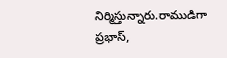నిర్మిస్తున్నారు.రాముడిగా ప్రభాస్,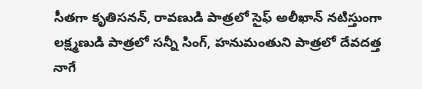సీతగా కృతిసనన్, రావణుడి పాత్రలో సైఫ్ అలీఖాన్ నటిస్తుంగా లక్ష్మణుడి పాత్రలో సన్నీ సింగ్, హనుమంతుని పాత్రలో దేవదత్త నాగే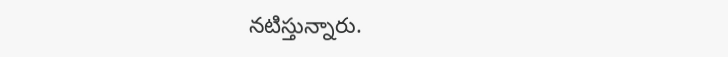నటిస్తున్నారు.